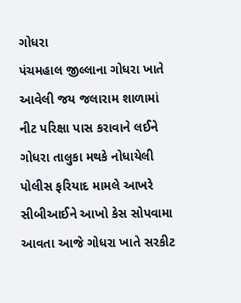ગોધરા
પંચમહાલ જીલ્લાના ગોધરા ખાતે આવેલી જય જલારામ શાળામાં નીટ પરિક્ષા પાસ કરાવાને લઈને ગોધરા તાલુકા મથકે નોધાયેલી પોલીસ ફરિયાદ મામલે આખરે સીબીઆઈને આખો કેસ સોપવામા આવતા આજે ગોધરા ખાતે સરકીટ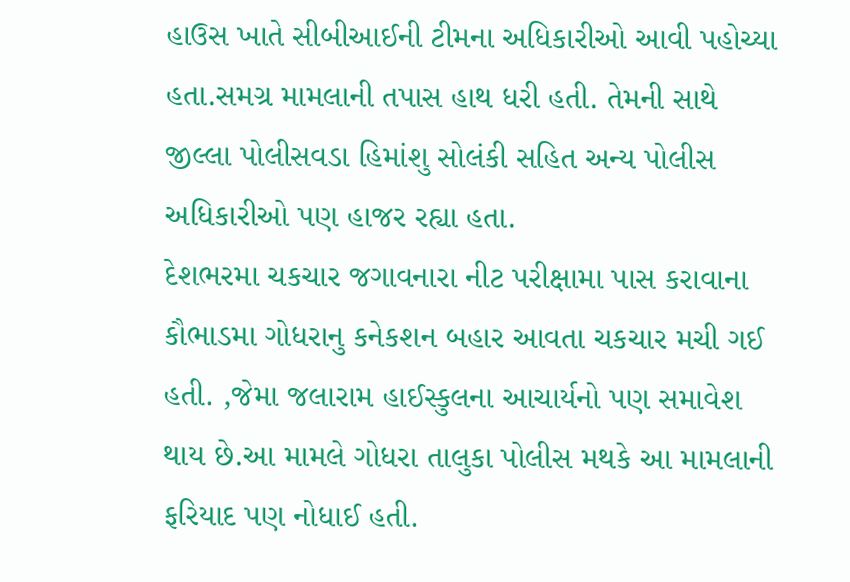હાઉસ ખાતે સીબીઆઈની ટીમના અધિકારીઓ આવી પહોચ્યા હતા.સમગ્ર મામલાની તપાસ હાથ ધરી હતી. તેમની સાથે જીલ્લા પોલીસવડા હિમાંશુ સોલંકી સહિત અન્ય પોલીસ અધિકારીઓ પણ હાજર રહ્યા હતા.
દેશભરમા ચકચાર જગાવનારા નીટ પરીક્ષામા પાસ કરાવાના કૌભાડમા ગોધરાનુ કનેકશન બહાર આવતા ચકચાર મચી ગઈ હતી. ,જેમા જલારામ હાઈસ્કુલના આચાર્યનો પણ સમાવેશ થાય છે.આ મામલે ગોધરા તાલુકા પોલીસ મથકે આ મામલાની ફરિયાદ પણ નોધાઈ હતી.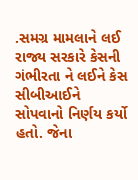.સમગ્ર મામલાને લઈ રાજ્ય સરકારે કેસની ગંભીરતા ને લઈને કેસ સીબીઆઈને સોપવાનો નિર્ણય કર્યો હતો. જેના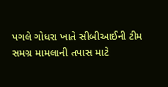પગલે ગોધરા ખાતે સીબીઆઈની ટીમ સમગ્ર મામલાની તપાસ માટે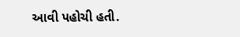આવી પહોચી હતી.